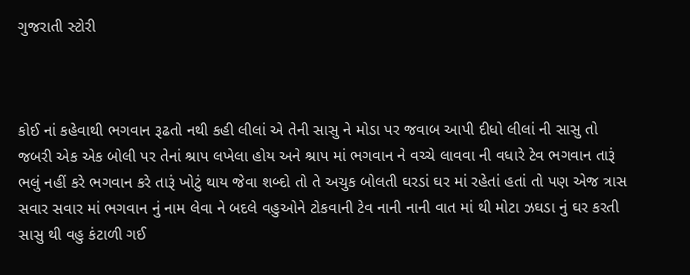ગુજરાતી સ્ટોરી



કોઈ નાં કહેવાથી ભગવાન રૂઢતો નથી કહી લીલાં એ તેની સાસુ ને મોડા પર જવાબ આપી દીધો લીલાં ની સાસુ તો જબરી એક એક બોલી પર તેનાં શ્રાપ લખેલા હોય અને શ્રાપ માં ભગવાન ને વચ્ચે લાવવા ની વધારે ટેવ ભગવાન તારૂં ભલું નહીં કરે ભગવાન કરે તારૂં ખોટું થાય જેવા શબ્દો તો તે અચુક બોલતી ઘરડાં ઘર માં રહેતાં હતાં તો પણ એજ ત્રાસ સવાર સવાર માં ભગવાન નું નામ લેવા ને બદલે વહુઓને ટોકવાની ટેવ નાની નાની વાત માં થી મોટા ઝઘડા નું ઘર કરતી સાસુ થી વહુ કંટાળી ગઈ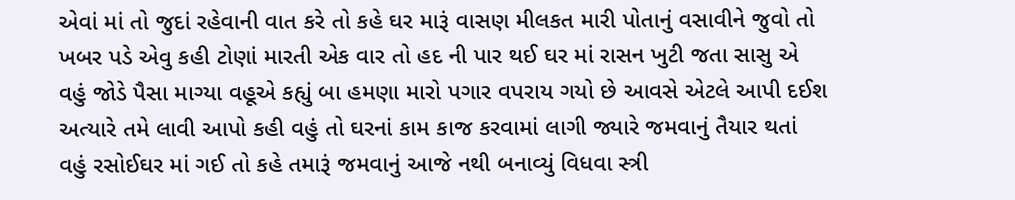એવાં માં તો જુદાં રહેવાની વાત કરે તો કહે ઘર મારૂં વાસણ મીલકત મારી પોતાનું વસાવીને જુવો તો ખબર પડે એવુ કહી ટોણાં મારતી એક વાર તો હદ ની પાર થઈ ઘર માં રાસન ખુટી જતા સાસુ એ વહું જોડે પૈસા માગ્યા વહૂએ કહ્યું બા હમણા મારો પગાર વપરાય ગયો છે આવસે એટલે આપી દઈશ અત્યારે તમે લાવી આપો કહી વહું તો ઘરનાં કામ કાજ કરવામાં લાગી જ્યારે જમવાનું તૈયાર થતાં વહું રસોઈઘર માં ગઈ તો કહે તમારૂં જમવાનું આજે નથી બનાવ્યું વિધવા સ્ત્રી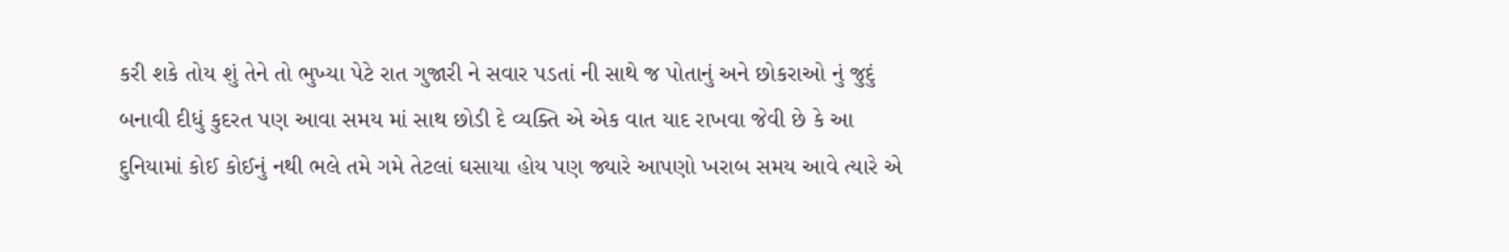કરી શકે તોય શું તેને તો ભુખ્યા પેટે રાત ગુજારી ને સવાર પડતાં ની સાથે જ પોતાનું અને છોકરાઓ નું જુદું બનાવી દીધું કુદરત પણ આવા સમય માં સાથ છોડી દે વ્યક્તિ એ એક વાત યાદ રાખવા જેવી છે કે આ દુનિયામાં કોઈ કોઈનું નથી ભલે તમે ગમે તેટલાં ઘસાયા હોય પણ જ્યારે આપણો ખરાબ સમય આવે ત્યારે એ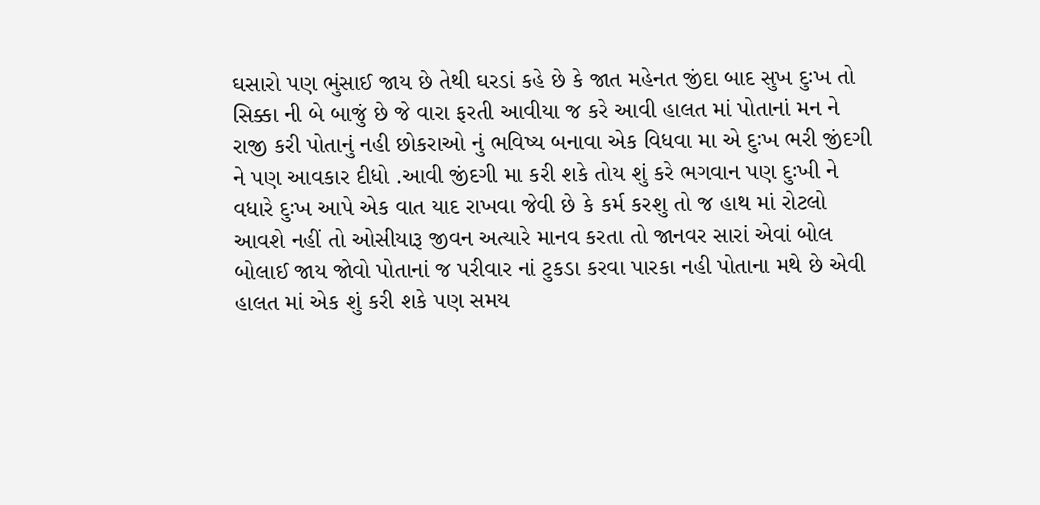ઘસારો પણ ભુંસાઈ જાય છે તેથી ઘરડાં કહે છે કે જાત મહેનત જીંદા બાદ સુખ દુઃખ તો સિક્કા ની બે બાજું છે જે વારા ફરતી આવીયા જ કરે આવી હાલત માં પોતાનાં મન ને રાજી કરી પોતાનું નહી છોકરાઓ નું ભવિષ્ય બનાવા એક વિધવા મા એ દુઃખ ભરી જીંદગી ને પણ આવકાર દીધો .આવી જીંદગી મા કરી શકે તોય શું કરે ભગવાન પણ દુઃખી ને વધારે દુઃખ આપે એક વાત યાદ રાખવા જેવી છે કે કર્મ કરશુ તો જ હાથ માં રોટલો આવશે નહીં તો ઓસીયારૂ જીવન અત્યારે માનવ કરતા તો જાનવર સારાં એવાં બોલ બોલાઈ જાય જોવો પોતાનાં જ પરીવાર નાં ટુકડા કરવા પારકા નહી પોતાના મથે છે એવી હાલત માં એક શું કરી શકે પણ સમય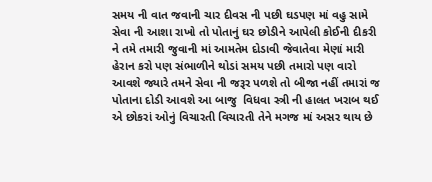સમય ની વાત જવાની ચાર દીવસ ની પછી ઘડપણ માં વહુ સામે સેવા ની આશા રાખો તો પોતાનું ઘર છોડીને આપેલી કોઈની દીકરી ને તમે તમારી જુવાની માં આમતેમ દોડાવી જેવાતેવા મેણાં મારી હેરાન કરો પણ સંભાળીને થોડાં સમય પછી તમારો પણ વારો આવશે જ્યારે તમને સેવા ની જરૂર પળશે તો બીજા નહીં તમારાં જ પોતાના દોડી આવશે આ બાજુ  વિધવા સ્ત્રી ની હાલત ખરાબ થઈ એ છોકરાં ઓનું વિચારતી વિચારતી તેને મગજ માં અસર થાય છે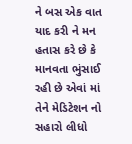ને બસ એક વાત યાદ કરી ને મન હતાસ કરે છે કે માનવતા ભુંસાઈ રહી છે એવાં માં તેને મેડિટેશન નો સહારો લીધો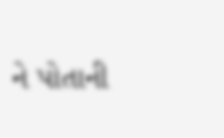ને પોતાની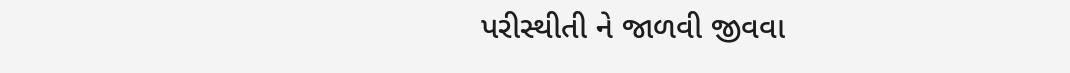પરીસ્થીતી ને જાળવી જીવવા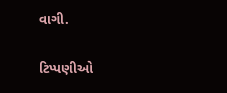વાગી.

ટિપ્પણીઓ